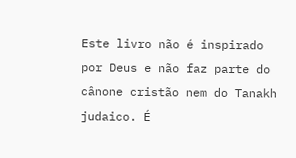Este livro não é inspirado por Deus e não faz parte do cânone cristão nem do Tanakh judaico. É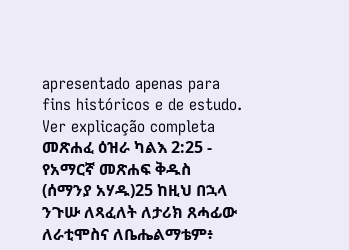apresentado apenas para fins históricos e de estudo. Ver explicação completa መጽሐፈ ዕዝራ ካልእ 2:25 - የአማርኛ መጽሐፍ ቅዱስ (ሰማንያ አሃዱ)25 ከዚህ በኋላ ንጉሡ ለጻፈለት ለታሪክ ጸሓፊው ለራቲሞስና ለቤሔልማቴም፥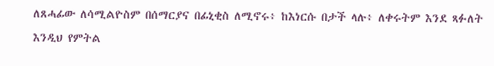ለጸሓፊው ለሳሚልዮስም በሰማርያና በፊኒቂስ ለሚኖሩ፥ ከእነርሱ በታች ላሉ፥ ለቀሩትም እንደ ጻፉለት እንዲህ የምትል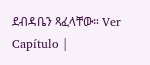ደብዳቤን ጻፈላቸው። Ver Capítulo |